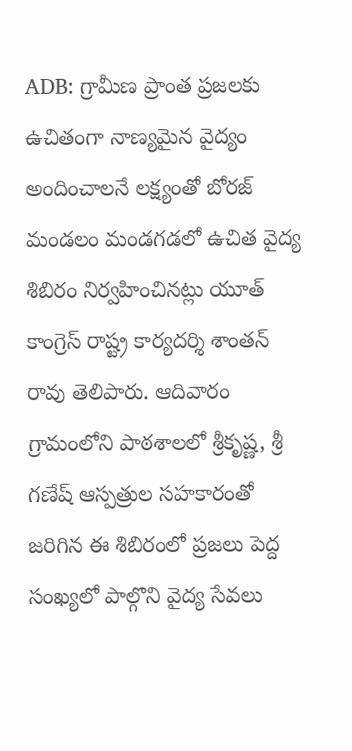ADB: గ్రామీణ ప్రాంత ప్రజలకు ఉచితంగా నాణ్యమైన వైద్యం అందించాలనే లక్ష్యంతో బోరజ్ మండలం మండగడలో ఉచిత వైద్య శిబిరం నిర్వహించినట్లు యూత్ కాంగ్రెస్ రాష్ట్ర కార్యదర్శి శాంతన్ రావు తెలిపారు. ఆదివారం గ్రామంలోని పాఠశాలలో శ్రీకృష్ణ, శ్రీ గణేష్ ఆస్పత్రుల సహకారంతో జరిగిన ఈ శిబిరంలో ప్రజలు పెద్ద సంఖ్యలో పాల్గొని వైద్య సేవలు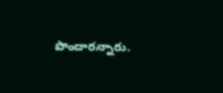పొందారన్నారు.